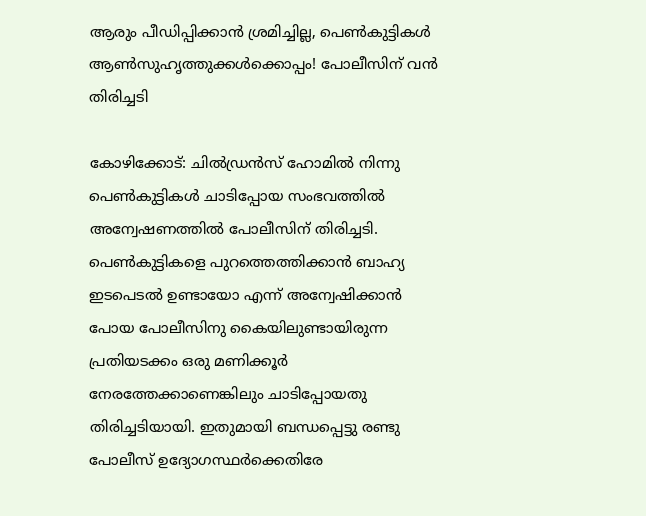ആരും പീഡിപ്പിക്കാന്‍ ശ്രമിച്ചില്ല, പെണ്‍കുട്ടികള്‍ ആണ്‍സുഹൃത്തുക്കള്‍ക്കൊപ്പം! പോലീസിന് വന്‍ തിരിച്ചടി

കോഴിക്കോട്: ചില്‍ഡ്രന്‍സ് ഹോമില്‍ നിന്നു പെണ്‍കുട്ടികള്‍ ചാടിപ്പോയ സംഭവത്തില്‍ അന്വേഷണത്തില്‍ പോലീസിന് തിരിച്ചടി. പെണ്‍കുട്ടികളെ പുറത്തെത്തിക്കാന്‍ ബാഹ്യ ഇടപെടല്‍ ഉണ്ടായോ എന്ന് അന്വേഷിക്കാന്‍ പോയ പോലീസിനു കൈയിലുണ്ടായിരുന്ന പ്രതിയടക്കം ഒരു മണിക്കൂര്‍ നേരത്തേക്കാണെങ്കിലും ചാടിപ്പോയതു തിരിച്ചടിയായി. ഇതുമായി ബന്ധപ്പെട്ടു രണ്ടു പോലീസ് ഉദ്യോഗസ്ഥര്‍ക്കെതിരേ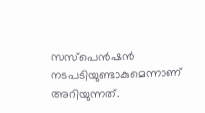സസ്പെന്‍ഷന്‍ നടപടിയുണ്ടാകുമെന്നാണ് അറിയുന്നത്.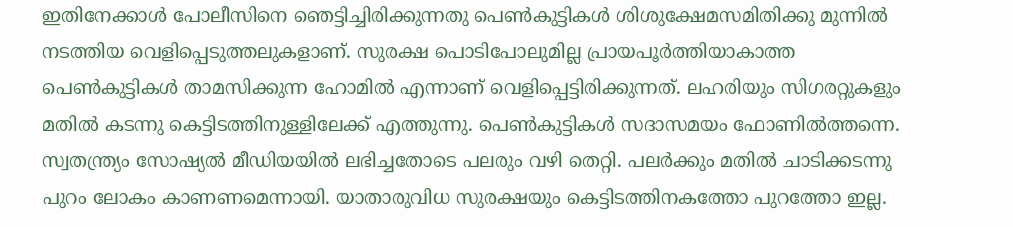ഇതിനേക്കാള്‍ പോലീസിനെ ഞെട്ടിച്ചിരിക്കുന്നതു പെണ്‍കുട്ടികള്‍ ശിശുക്ഷേമസമിതിക്കു മുന്നില്‍ നടത്തിയ വെളിപ്പെടുത്തലുകളാണ്. സുരക്ഷ പൊടിപോലുമില്ല പ്രായപൂര്‍ത്തിയാകാത്ത പെണ്‍കുട്ടികള്‍ താമസിക്കുന്ന ഹോമില്‍ എന്നാണ് വെളിപ്പെട്ടിരിക്കുന്നത്. ലഹരിയും സിഗരറ്റുകളും മതില്‍ കടന്നു കെട്ടിടത്തിനുള്ളിലേക്ക് എത്തുന്നു. പെണ്‍കുട്ടികള്‍ സദാസമയം ഫോണില്‍ത്തന്നെ. സ്വതന്ത്ര്യം സോഷ്യല്‍ മീഡിയയില്‍ ലഭിച്ചതോടെ പലരും വഴി തെറ്റി. പലര്‍ക്കും മതില്‍ ചാടിക്കടന്നു പുറം ലോകം കാണണമെന്നായി. യാതാരുവിധ സുരക്ഷയും കെട്ടിടത്തിനകത്തോ പുറത്തോ ഇല്ല.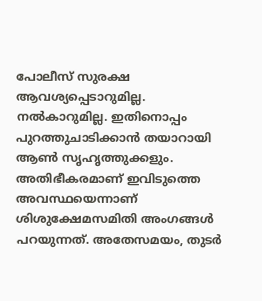പോലീസ് സുരക്ഷ ആവശ്യപ്പെടാറുമില്ല. നല്‍കാറുമില്ല. ഇതിനൊപ്പം പുറത്തുചാടിക്കാന്‍ തയാറായി ആണ്‍ സൃഹൃത്തുക്കളും. അതിഭീകരമാണ് ഇവിടുത്തെ അവസ്ഥയെന്നാണ് ശിശുക്ഷേമസമിതി അംഗങ്ങള്‍ പറയുന്നത്. അതേസമയം, തുടര്‍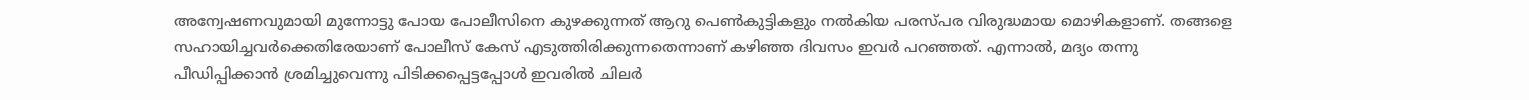അന്വേഷണവുമായി മുന്നോട്ടു പോയ പോലീസിനെ കുഴക്കുന്നത് ആറു പെണ്‍കുട്ടികളും നല്‍കിയ പരസ്പര വിരുദ്ധമായ മൊഴികളാണ്. തങ്ങളെ സഹായിച്ചവര്‍ക്കെതിരേയാണ് പോലീസ് കേസ് എടുത്തിരിക്കുന്നതെന്നാണ് കഴിഞ്ഞ ദിവസം ഇവര്‍ പറഞ്ഞത്. എന്നാല്‍, മദ്യം തന്നു പീഡിപ്പിക്കാന്‍ ശ്രമിച്ചുവെന്നു പിടിക്കപ്പെട്ടപ്പോള്‍ ഇവരില്‍ ചിലര്‍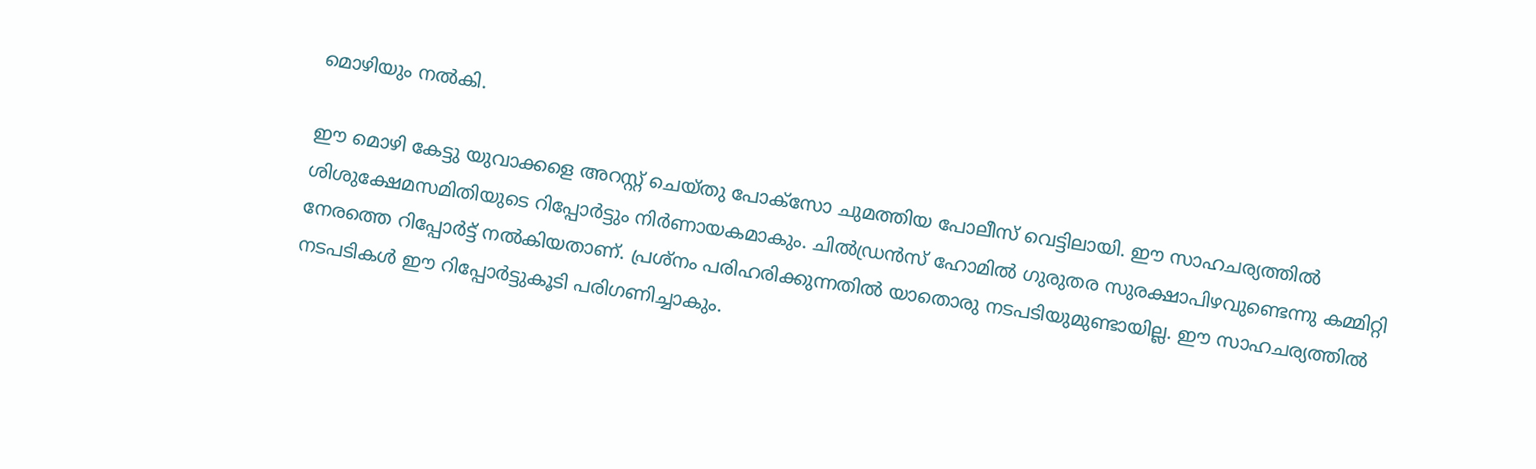മൊഴിയും നല്‍കി.

ഈ മൊഴി കേട്ടു യുവാക്കളെ അറസ്റ്റ് ചെയ്തു പോക്‌സോ ചുമത്തിയ പോലീസ് വെട്ടിലായി. ഈ സാഹചര്യത്തില്‍ ശിശുക്ഷേമസമിതിയുടെ റിപ്പോര്‍ട്ടും നിര്‍ണായകമാകും. ചില്‍ഡ്രന്‍സ് ഹോമില്‍ ഗുരുതര സുരക്ഷാപിഴവുണ്ടെന്നു കമ്മിറ്റി നേരത്തെ റിപ്പോര്‍ട്ട് നല്‍കിയതാണ്. പ്രശ്നം പരിഹരിക്കുന്നതില്‍ യാതൊരു നടപടിയുമുണ്ടായില്ല. ഈ സാഹചര്യത്തില്‍ നടപടികള്‍ ഈ റിപ്പോര്‍ട്ടുകൂടി പരിഗണിച്ചാകും.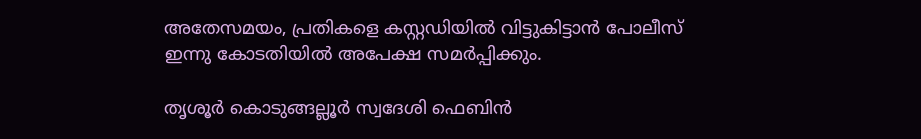അതേസമയം, പ്രതികളെ കസ്റ്റഡിയില്‍ വിട്ടുകിട്ടാന്‍ പോലീസ് ഇന്നു കോടതിയില്‍ അപേക്ഷ സമര്‍പ്പിക്കും.

തൃശൂര്‍ കൊടുങ്ങല്ലൂര്‍ സ്വദേശി ഫെബിന്‍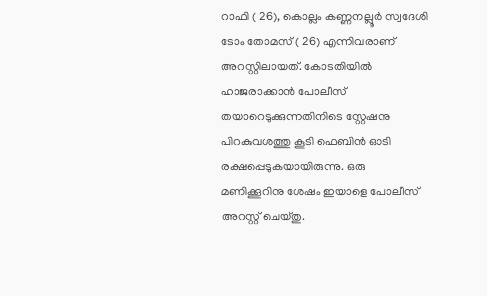റാഫി ( 26), കൊല്ലം കണ്ണനല്ലൂര്‍ സ്വദേശി ടോം തോമസ് ( 26) എന്നിവരാണ് അറസ്റ്റിലായത്. കോടതിയില്‍ ഹാജരാക്കാന്‍ പോലീസ് തയാറെടുക്കുന്നതിനിടെ സ്റ്റേഷനു പിറകുവശത്തു കൂടി ഫെബിന്‍ ഓടി രക്ഷപ്പെടുകയായിരുന്നു. ഒരു മണിക്കൂറിനു ശേഷം ഇയാളെ പോലീസ് അറസ്റ്റ് ചെയ്തു.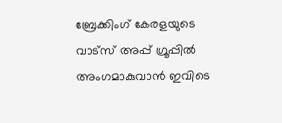ബ്രേക്കിംഗ് കേരളയുടെ വാട്സ് അപ്പ് ഗ്രൂപ്പിൽ അംഗമാകുവാൻ ഇവിടെ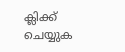ക്ലിക്ക് ചെയ്യുക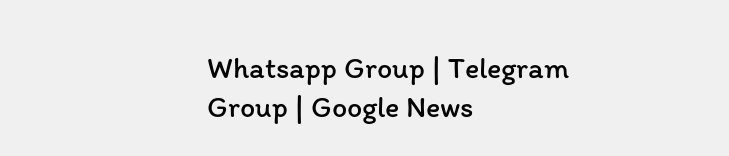Whatsapp Group | Telegram Group | Google News